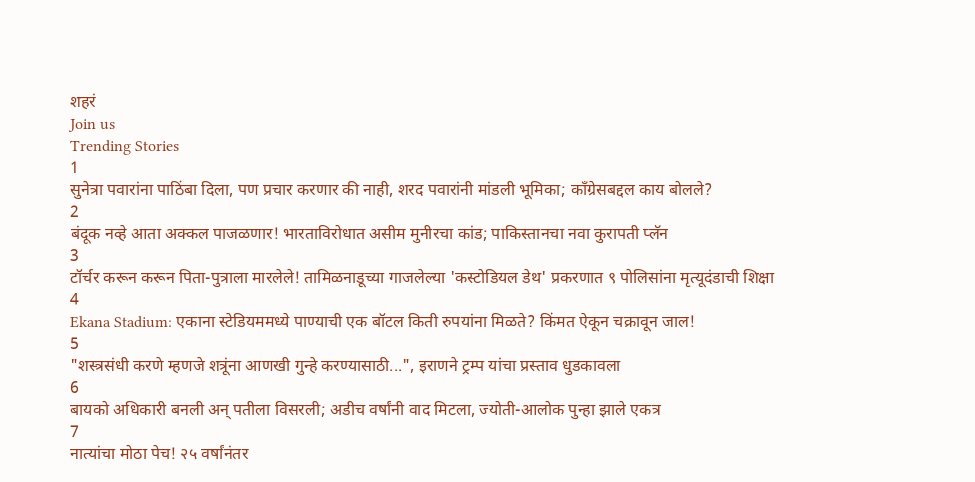शहरं
Join us
Trending Stories
1
सुनेत्रा पवारांना पाठिंबा दिला, पण प्रचार करणार की नाही, शरद पवारांनी मांडली भूमिका; काँग्रेसबद्दल काय बोलले?
2
बंदूक नव्हे आता अक्कल पाजळणार! भारताविरोधात असीम मुनीरचा कांड; पाकिस्तानचा नवा कुरापती प्लॅन
3
टॉर्चर करून करून पिता-पुत्राला मारलेले! तामिळनाडूच्या गाजलेल्या 'कस्टोडियल डेथ' प्रकरणात ९ पोलिसांना मृत्यूदंडाची शिक्षा
4
Ekana Stadium: एकाना स्टेडियममध्ये पाण्याची एक बॉटल किती रुपयांना मिळते? किंमत ऐकून चक्रावून जाल!
5
"शस्त्रसंधी करणे म्हणजे शत्रूंना आणखी गुन्हे करण्यासाठी...", इराणने ट्रम्प यांचा प्रस्ताव धुडकावला
6
बायको अधिकारी बनली अन् पतीला विसरली; अडीच वर्षांनी वाद मिटला, ज्योती-आलोक पुन्हा झाले एकत्र
7
नात्यांचा मोठा पेच! २५ वर्षांनंतर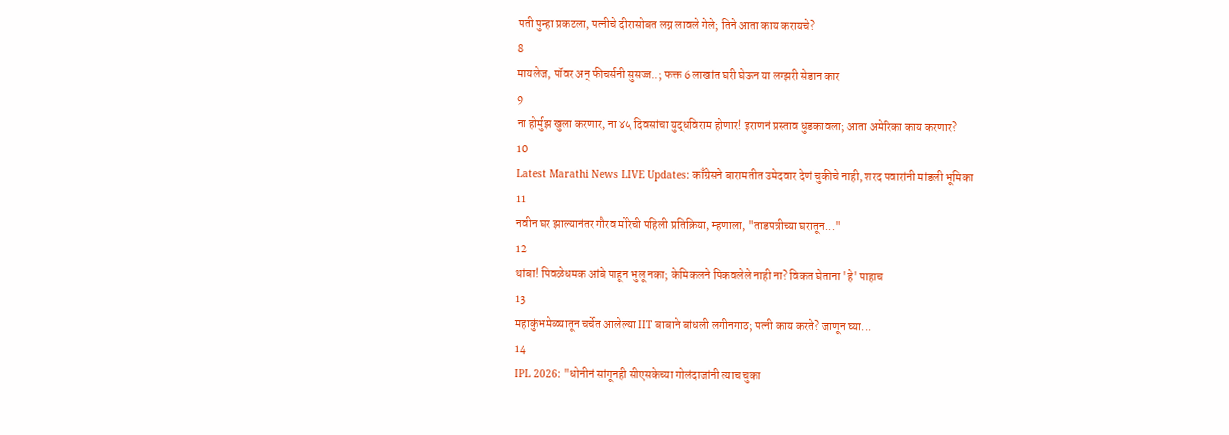पती पुन्हा प्रकटला, पत्नीचे दीरासोबत लग्न लावले गेले; तिने आता काय करायचे?
8
मायलेज, पॉवर अन् फीचर्सनी सुसज्ज..; फक्त 6 लाखांत घरी घेऊन या लग्झरी सेडान कार
9
ना होर्मुझ खुला करणार, ना ४५ दिवसांचा युद्धविराम होणार! इराणनं प्रस्ताव धुडकावला; आता अमेरिका काय करणार?
10
Latest Marathi News LIVE Updates: काँग्रेसने बारामतीत उमेदवार देणं चुकीचे नाही, शरद पवारांनी मांडली भूमिका
11
नवीन घर झाल्यानंतर गौरव मोरेची पहिली प्रतिक्रिया, म्हणाला, "ताडपत्रीच्या घरातून..."
12
थांबा! पिवळेधमक आंबे पाहून भुलू नका; केमिकलने पिकवलेले नाही ना? विकत घेताना 'हे' पाहाच
13
महाकुंभमेळ्यातून चर्चेत आलेल्या IIT बाबाने बांधली लगीनगाठ; पत्नी काय करते? जाणून घ्या...
14
IPL 2026: "धोनीनं सांगूनही सीएसकेच्या गोलंदाजांनी त्याच चुका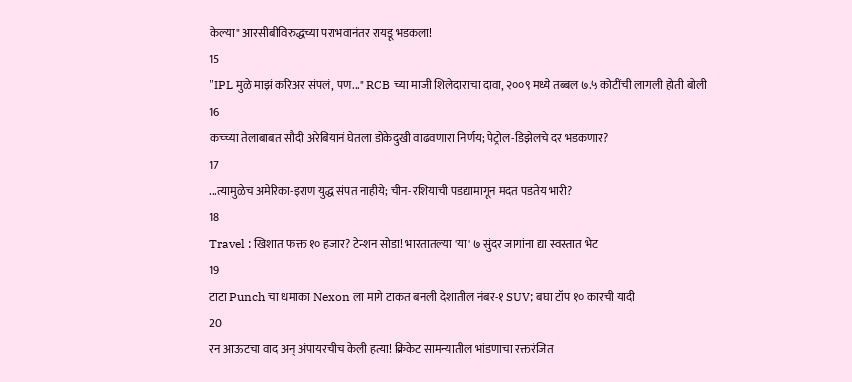केल्या" आरसीबीविरुद्धच्या पराभवानंतर रायडू भडकला!
15
"IPL मुळे माझं करिअर संपलं, पण..." RCB च्या माजी शिलेदाराचा दावा, २००९ मध्ये तब्बल ७.५ कोटींची लागली होती बोली
16
कच्च्या तेलाबाबत सौदी अरेबियानं घेतला डोकेदुखी वाढवणारा निर्णय; पेट्रोल-डिझेलचे दर भडकणार?
17
...त्यामुळेच अमेरिका-इराण युद्ध संपत नाहीये; चीन-रशियाची पडद्यामागून मदत पडतेय भारी?
18
Travel : खिशात फक्त १० हजार? टेन्शन सोडा! भारतातल्या 'या' ७ सुंदर जागांना द्या स्वस्तात भेट
19
टाटा Punch चा धमाका Nexon ला मागे टाकत बनली देशातील नंबर-१ SUV; बघा टॉप १० कारची यादी
20
रन आऊटचा वाद अन् अंपायरचीच केली हत्या! क्रिकेट सामन्यातील भांडणाचा रक्तरंजित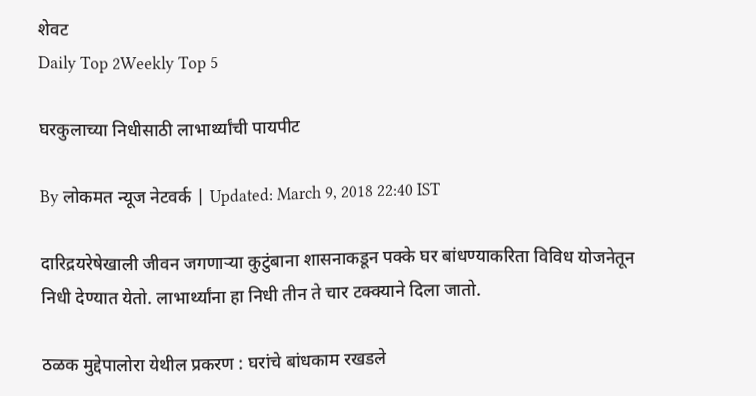शेवट
Daily Top 2Weekly Top 5

घरकुलाच्या निधीसाठी लाभार्थ्यांची पायपीट

By लोकमत न्यूज नेटवर्क | Updated: March 9, 2018 22:40 IST

दारिद्रयरेषेखाली जीवन जगणाऱ्या कुटुंबाना शासनाकडून पक्के घर बांधण्याकरिता विविध योजनेतून निधी देण्यात येतो. लाभार्थ्यांना हा निधी तीन ते चार टक्क्याने दिला जातो.

ठळक मुद्देपालोरा येथील प्रकरण : घरांचे बांधकाम रखडले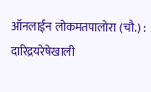ऑनलाईन लोकमतपालोरा (चौ.) : दारिद्रयरेषेखाली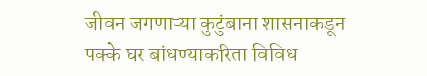जीवन जगणाऱ्या कुटुंबाना शासनाकडून पक्के घर बांधण्याकरिता विविध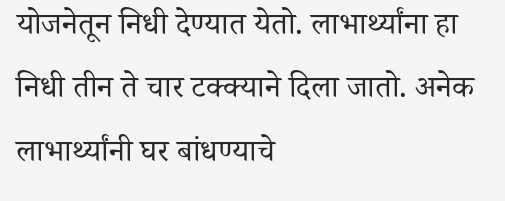योजनेतून निधी देण्यात येतो. लाभार्थ्यांना हा निधी तीन ते चार टक्क्याने दिला जातो. अनेक लाभार्थ्यांनी घर बांधण्याचे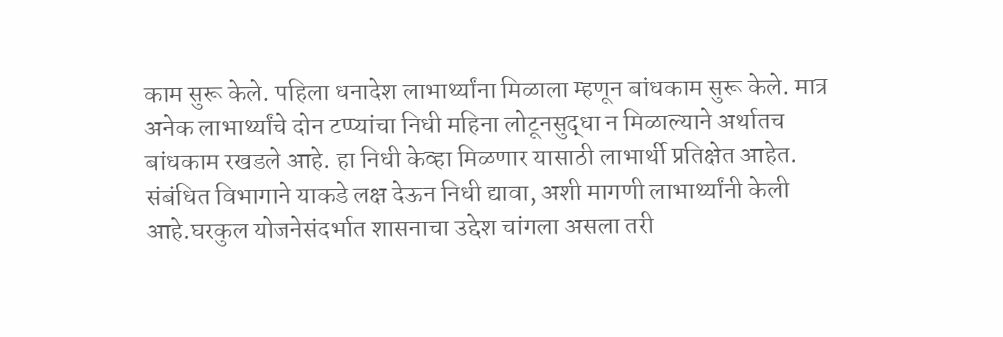काम सुरू केले. पहिला धनादेश लाभार्थ्यांना मिळाला म्हणून बांधकाम सुरू केले. मात्र अनेक लाभार्थ्यांचे दोन टप्प्यांचा निधी महिना लोटूनसुद्धा न मिळाल्याने अर्थातच बांधकाम रखडले आहे. हा निधी केव्हा मिळणार यासाठी लाभार्थी प्रतिक्षेत आहेत. संबंधित विभागाने याकडे लक्ष देऊन निधी द्यावा, अशी मागणी लाभार्थ्यांनी केली आहे.घरकुल योजनेसंदर्भात शासनाचा उद्देश चांगला असला तरी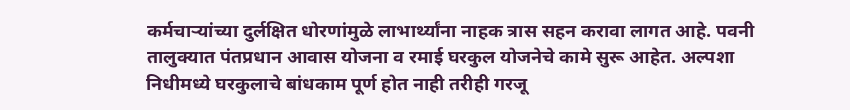कर्मचाऱ्यांच्या दुर्लक्षित धोरणांमुळे लाभार्थ्यांना नाहक त्रास सहन करावा लागत आहे. पवनी तालुक्यात पंतप्रधान आवास योजना व रमाई घरकुल योजनेचे कामे सुरू आहेत. अल्पशा निधीमध्ये घरकुलाचे बांधकाम पूर्ण होत नाही तरीही गरजू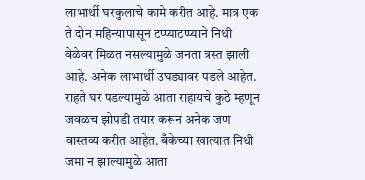लाभार्थी घरकुलाचे कामे करीत आहे. मात्र एक ते दोन महिन्यापासून टप्प्याटप्प्याने निधी वेळेवर मिळत नसल्यामुळे जनता त्रस्त झाली आहे. अनेक लाभार्थी उघड्यावर पडले आहेत. राहते घर पडल्यामुळे आता राहायचे कुठे म्हणून जवळच झोपडी तयार करून अनेक जण वास्तव्य करीत आहेत. बँकेच्या खात्यात निधी जमा न झाल्यामुळे आता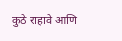कुठे राहावे आणि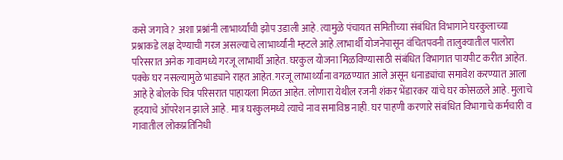कसे जगावे? अशा प्रश्नांनी लाभार्थ्यांची झोप उडाली आहे. त्यामुळे पंचायत समितीच्या संबंधित विभागाने घरकुलाच्या प्रश्नाकडे लक्ष देण्याची गरज असल्याचे लाभार्थ्यांनी म्हटले आहे.लाभार्थी योजनेपासून वंचितपवनी तालुक्यातील पालोरा परिसरात अनेक गावामध्ये गरजू लाभार्थी आहेत. घरकुल योजना मिळविण्यासाठी संबंधित विभागात पायपीट करीत आहेत. पक्के घर नसल्यामुळे भाड्याने राहत आहेत. गरजू लाभार्थ्यांना वगळण्यात आले असून धनाड्यांचा समावेश करण्यात आला आहे हे बोलके चित्र परिसरात पाहायला मिळत आहेत. लोणारा येथील रजनी शंकर भेंडारकर यांचे घर कोसळले आहे. मुलाचे हृदयाचे ऑपरेशन झाले आहे. मात्र घरकुलमध्ये त्याचे नाव समाविष्ठ नाही. घर पाहणी करणारे संबंधित विभागाचे कर्मचारी व गावातील लोकप्रतिनिधी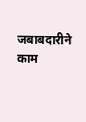जबाबदारीने काम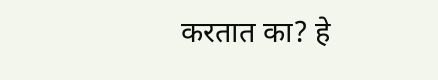करतात का? हे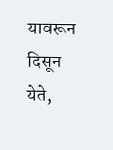यावरून दिसून येते,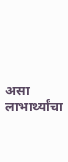असा लाभार्थ्यांचा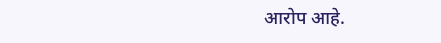आरोप आहे.